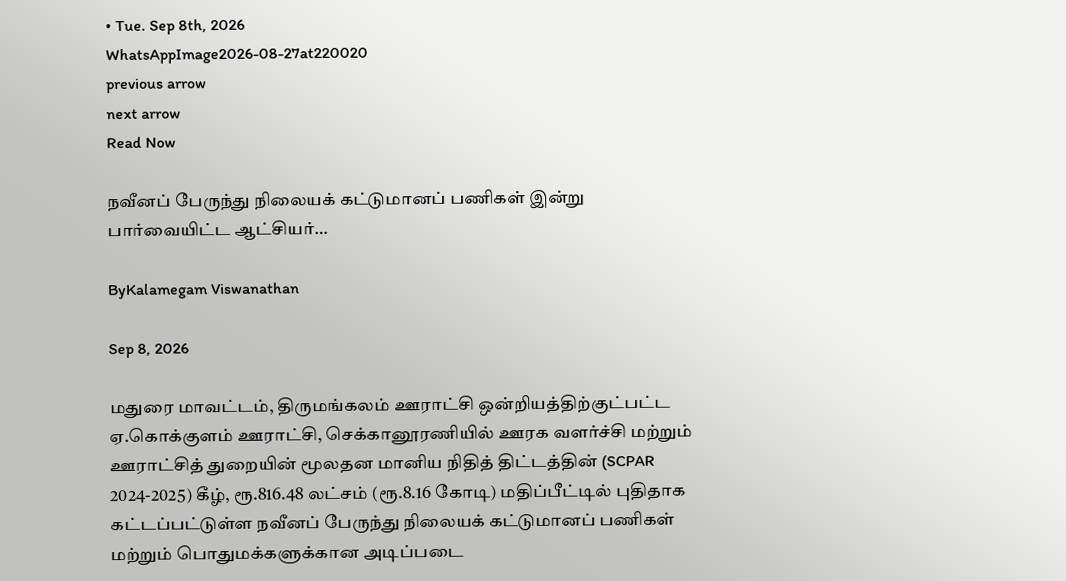• Tue. Sep 8th, 2026
WhatsAppImage2026-08-27at220020
previous arrow
next arrow
Read Now

நவீனப் பேருந்து நிலையக் கட்டுமானப் பணிகள் இன்று பார்வையிட்ட ஆட்சியர்…

ByKalamegam Viswanathan

Sep 8, 2026

மதுரை மாவட்டம், திருமங்கலம் ஊராட்சி ஒன்றியத்திற்குட்பட்ட ஏ.கொக்குளம் ஊராட்சி, செக்கானூரணியில் ஊரக வளர்ச்சி மற்றும் ஊராட்சித் துறையின் மூலதன மானிய நிதித் திட்டத்தின் (SCPAR 2024-2025) கீழ், ரூ.816.48 லட்சம் (ரூ.8.16 கோடி) மதிப்பீட்டில் புதிதாக கட்டப்பட்டுள்ள நவீனப் பேருந்து நிலையக் கட்டுமானப் பணிகள் மற்றும் பொதுமக்களுக்கான அடிப்படை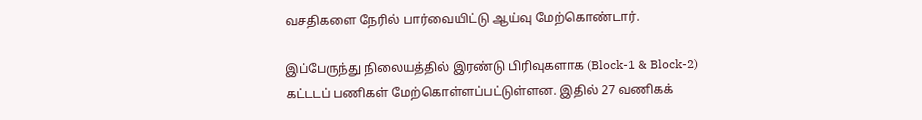வசதிகளை நேரில் பார்வையிட்டு ஆய்வு மேற்கொண்டார்.

இப்பேருந்து நிலையத்தில் இரண்டு பிரிவுகளாக (Block-1 & Block-2) கட்டடப் பணிகள் மேற்கொள்ளப்பட்டுள்ளன. இதில் 27 வணிகக்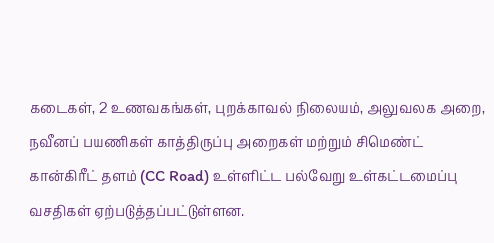கடைகள், 2 உணவகங்கள், புறக்காவல் நிலையம், அலுவலக அறை, நவீனப் பயணிகள் காத்திருப்பு அறைகள் மற்றும் சிமெண்ட் கான்கிரீட் தளம் (CC Road) உள்ளிட்ட பல்வேறு உள்கட்டமைப்பு வசதிகள் ஏற்படுத்தப்பட்டுள்ளன.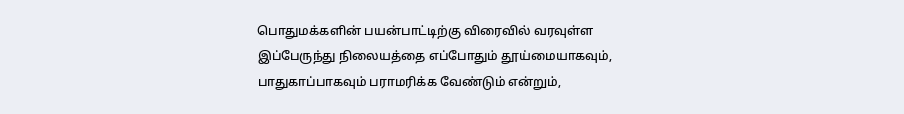பொதுமக்களின் பயன்பாட்டிற்கு விரைவில் வரவுள்ள இப்பேருந்து நிலையத்தை எப்போதும் தூய்மையாகவும், பாதுகாப்பாகவும் பராமரிக்க வேண்டும் என்றும்,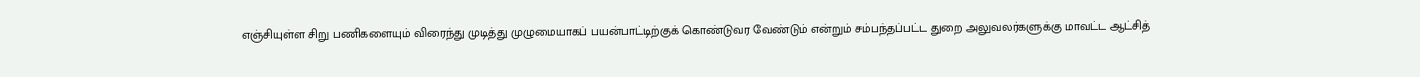எஞ்சியுள்ள சிறு பணிகளையும் விரைந்து முடித்து முழுமையாகப் பயன்பாட்டிற்குக் கொண்டுவர வேண்டும் என்றும் சம்பந்தப்பட்ட துறை அலுவலர்களுக்கு மாவட்ட ஆட்சித்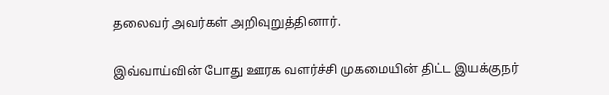தலைவர் அவர்கள் அறிவுறுத்தினார்.

இவ்வாய்வின் போது ஊரக வளர்ச்சி முகமையின் திட்ட இயக்குநர்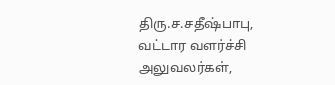திரு.ச.சதீஷ்பாபு,
வட்டார வளர்ச்சி அலுவலர்கள்,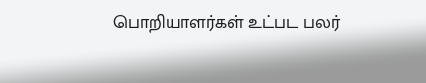பொறியாளர்கள் உட்பட பலர்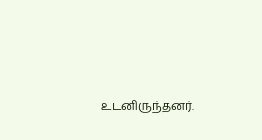உடனிருந்தனர்.